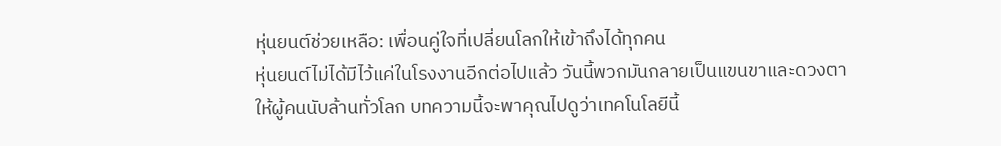หุ่นยนต์ช่วยเหลือ: เพื่อนคู่ใจที่เปลี่ยนโลกให้เข้าถึงได้ทุกคน
หุ่นยนต์ไม่ได้มีไว้แค่ในโรงงานอีกต่อไปแล้ว วันนี้พวกมันกลายเป็นแขนขาและดวงตาให้ผู้คนนับล้านทั่วโลก บทความนี้จะพาคุณไปดูว่าเทคโนโลยีนี้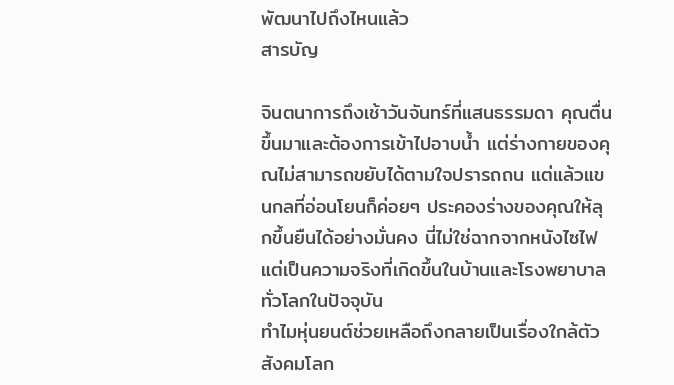พัฒนาไปถึงไหนแล้ว
สารบัญ

จินตนาการถึงเช้าวันจันทร์ที่แสนธรรมดา คุณตื่นขึ้นมาและต้องการเข้าไปอาบน้ำ แต่ร่างกายของคุณไม่สามารถขยับได้ตามใจปรารถถน แต่แล้วแขนกลที่อ่อนโยนก็ค่อยๆ ประคองร่างของคุณให้ลุกขึ้นยืนได้อย่างมั่นคง นี่ไม่ใช่ฉากจากหนังไซไฟ แต่เป็นความจริงที่เกิดขึ้นในบ้านและโรงพยาบาลทั่วโลกในปัจจุบัน
ทำไมหุ่นยนต์ช่วยเหลือถึงกลายเป็นเรื่องใกล้ตัว
สังคมโลก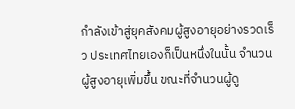กำลังเข้าสู่ยุคสังคมผู้สูงอายุอย่างรวดเร็ว ประเทศไทยเองก็เป็นหนึ่งในนั้น จำนวนผู้สูงอายุเพิ่มขึ้น ขณะที่จำนวนผู้ดู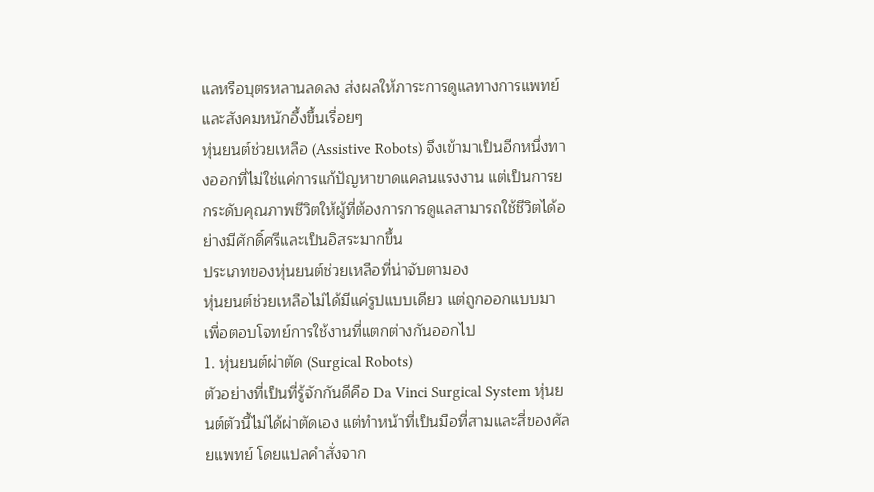แลหรือบุตรหลานลดลง ส่งผลให้ภาระการดูแลทางการแพทย์และสังคมหนักอึ้งขึ้นเรื่อยๆ
หุ่นยนต์ช่วยเหลือ (Assistive Robots) จึงเข้ามาเป็นอีกหนึ่งทางออกที่ไม่ใช่แค่การแก้ปัญหาขาดแคลนแรงงาน แต่เป็นการยกระดับคุณภาพชีวิตให้ผู้ที่ต้องการการดูแลสามารถใช้ชีวิตได้อย่างมีศักดิ์ศรีและเป็นอิสระมากขึ้น
ประเภทของหุ่นยนต์ช่วยเหลือที่น่าจับตามอง
หุ่นยนต์ช่วยเหลือไม่ได้มีแค่รูปแบบเดียว แต่ถูกออกแบบมาเพื่อตอบโจทย์การใช้งานที่แตกต่างกันออกไป
1. หุ่นยนต์ผ่าตัด (Surgical Robots)
ตัวอย่างที่เป็นที่รู้จักกันดีคือ Da Vinci Surgical System หุ่นยนต์ตัวนี้ไม่ได้ผ่าตัดเอง แต่ทำหน้าที่เป็นมือที่สามและสี่ของศัลยแพทย์ โดยแปลคำสั่งจาก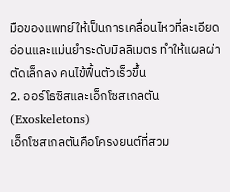มือของแพทย์ให้เป็นการเคลื่อนไหวที่ละเอียดอ่อนและแม่นยำระดับมิลลิเมตร ทำให้แผลผ่าตัดเล็กลง คนไข้ฟื้นตัวเร็วขึ้น
2. ออร์โธซิสและเอ็กโซสเกลตัน (Exoskeletons)
เอ็กโซสเกลตันคือโครงยนต์ที่สวม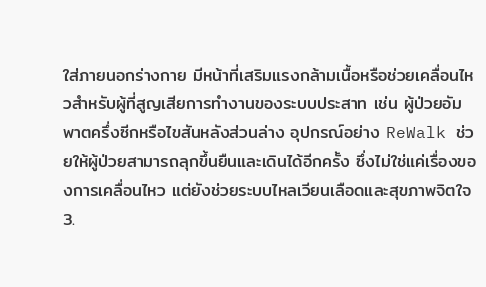ใส่ภายนอกร่างกาย มีหน้าที่เสริมแรงกล้ามเนื้อหรือช่วยเคลื่อนไหวสำหรับผู้ที่สูญเสียการทำงานของระบบประสาท เช่น ผู้ป่วยอัมพาตครึ่งซีกหรือไขสันหลังส่วนล่าง อุปกรณ์อย่าง ReWalk ช่วยให้ผู้ป่วยสามารถลุกขึ้นยืนและเดินได้อีกครั้ง ซึ่งไม่ใช่แค่เรื่องของการเคลื่อนไหว แต่ยังช่วยระบบไหลเวียนเลือดและสุขภาพจิตใจ
3.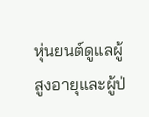หุ่นยนต์ดูแลผู้สูงอายุและผู้ป่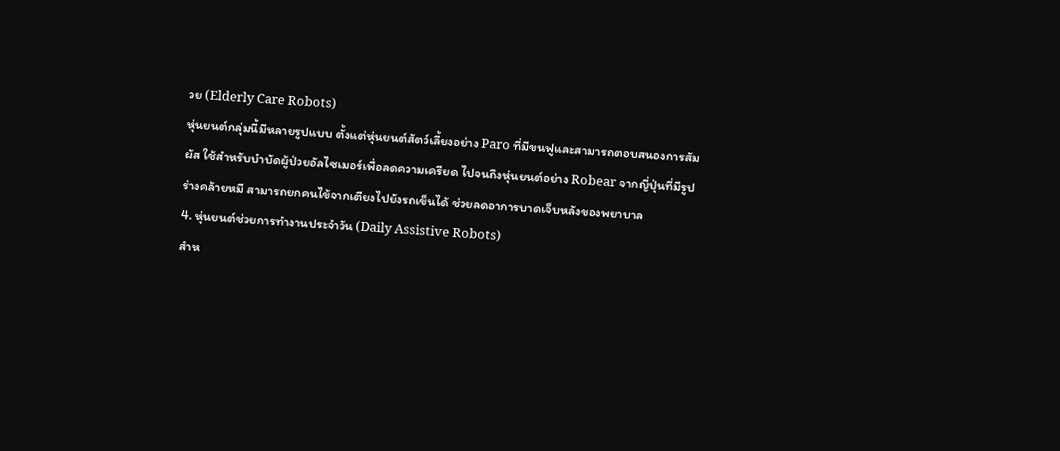วย (Elderly Care Robots)
หุ่นยนต์กลุ่มนี้มีหลายรูปแบบ ตั้งแต่หุ่นยนต์สัตว์เลี้ยงอย่าง Paro ที่มีขนฟูและสามารถตอบสนองการสัมผัส ใช้สำหรับบำบัดผู้ป่วยอัลไซเมอร์เพื่อลดความเครียด ไปจนถึงหุ่นยนต์อย่าง Robear จากญี่ปุ่นที่มีรูปร่างคล้ายหมี สามารถยกคนไข้จากเตียงไปยังรถเข็นได้ ช่วยลดอาการบาดเจ็บหลังของพยาบาล
4. หุ่นยนต์ช่วยการทำงานประจำวัน (Daily Assistive Robots)
สำห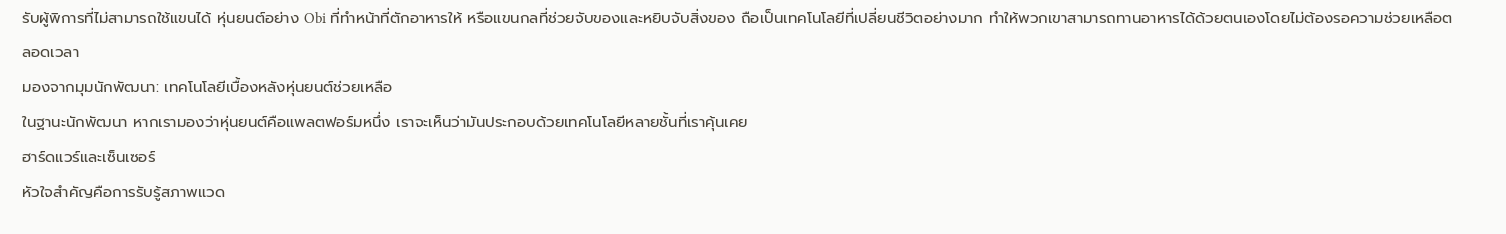รับผู้พิการที่ไม่สามารถใช้แขนได้ หุ่นยนต์อย่าง Obi ที่ทำหน้าที่ตักอาหารให้ หรือแขนกลที่ช่วยจับของและหยิบจับสิ่งของ ถือเป็นเทคโนโลยีที่เปลี่ยนชีวิตอย่างมาก ทำให้พวกเขาสามารถทานอาหารได้ด้วยตนเองโดยไม่ต้องรอความช่วยเหลือตลอดเวลา
มองจากมุมนักพัฒนา: เทคโนโลยีเบื้องหลังหุ่นยนต์ช่วยเหลือ
ในฐานะนักพัฒนา หากเรามองว่าหุ่นยนต์คือแพลตฟอร์มหนึ่ง เราจะเห็นว่ามันประกอบด้วยเทคโนโลยีหลายชั้นที่เราคุ้นเคย
ฮาร์ดแวร์และเซ็นเซอร์
หัวใจสำคัญคือการรับรู้สภาพแวด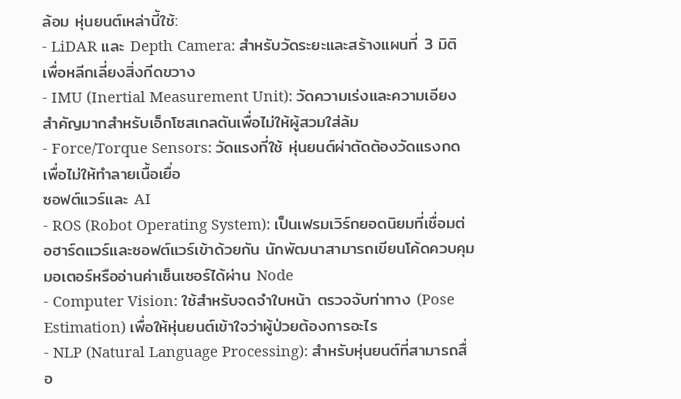ล้อม หุ่นยนต์เหล่านี้ใช้:
- LiDAR และ Depth Camera: สำหรับวัดระยะและสร้างแผนที่ 3 มิติ เพื่อหลีกเลี่ยงสิ่งกีดขวาง
- IMU (Inertial Measurement Unit): วัดความเร่งและความเอียง สำคัญมากสำหรับเอ็กโซสเกลตันเพื่อไม่ให้ผู้สวมใส่ล้ม
- Force/Torque Sensors: วัดแรงที่ใช้ หุ่นยนต์ผ่าตัดต้องวัดแรงกดเพื่อไม่ให้ทำลายเนื้อเยื่อ
ซอฟต์แวร์และ AI
- ROS (Robot Operating System): เป็นเฟรมเวิร์กยอดนิยมที่เชื่อมต่อฮาร์ดแวร์และซอฟต์แวร์เข้าด้วยกัน นักพัฒนาสามารถเขียนโค้ดควบคุมมอเตอร์หรืออ่านค่าเซ็นเซอร์ได้ผ่าน Node
- Computer Vision: ใช้สำหรับจดจำใบหน้า ตรวจจับท่าทาง (Pose Estimation) เพื่อให้หุ่นยนต์เข้าใจว่าผู้ป่วยต้องการอะไร
- NLP (Natural Language Processing): สำหรับหุ่นยนต์ที่สามารถสื่อ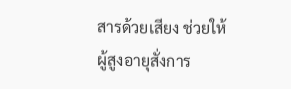สารด้วยเสียง ช่วยให้ผู้สูงอายุสั่งการ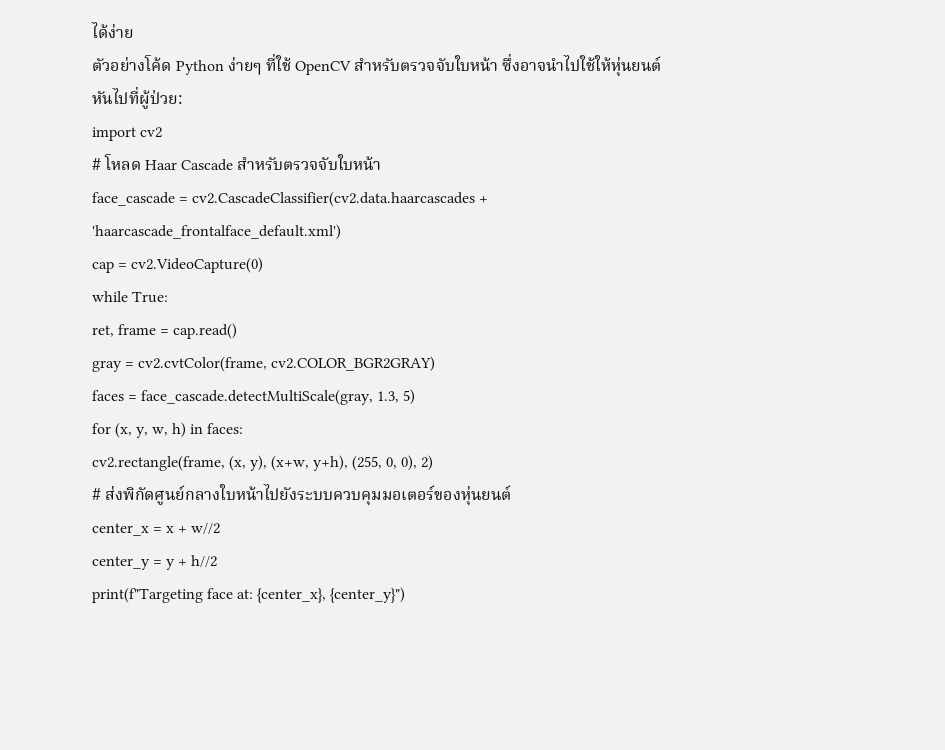ได้ง่าย
ตัวอย่างโค้ด Python ง่ายๆ ที่ใช้ OpenCV สำหรับตรวจจับใบหน้า ซึ่งอาจนำไปใช้ให้หุ่นยนต์หันไปที่ผู้ป่วย:
import cv2
# โหลด Haar Cascade สำหรับตรวจจับใบหน้า
face_cascade = cv2.CascadeClassifier(cv2.data.haarcascades + 'haarcascade_frontalface_default.xml')
cap = cv2.VideoCapture(0)
while True:
ret, frame = cap.read()
gray = cv2.cvtColor(frame, cv2.COLOR_BGR2GRAY)
faces = face_cascade.detectMultiScale(gray, 1.3, 5)
for (x, y, w, h) in faces:
cv2.rectangle(frame, (x, y), (x+w, y+h), (255, 0, 0), 2)
# ส่งพิกัดศูนย์กลางใบหน้าไปยังระบบควบคุมมอเตอร์ของหุ่นยนต์
center_x = x + w//2
center_y = y + h//2
print(f"Targeting face at: {center_x}, {center_y}")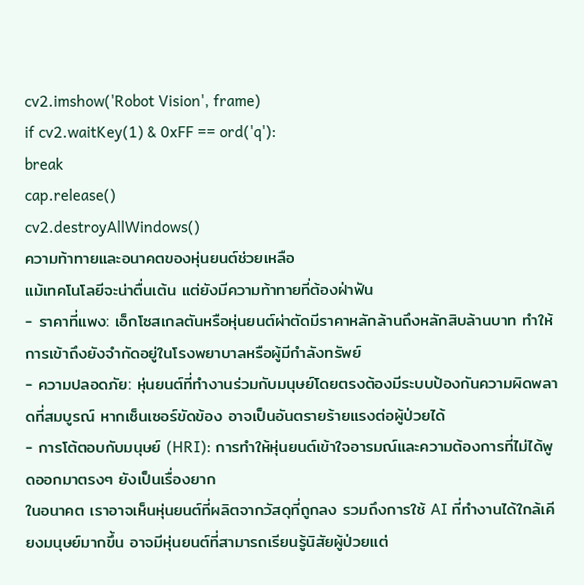cv2.imshow('Robot Vision', frame)
if cv2.waitKey(1) & 0xFF == ord('q'):
break
cap.release()
cv2.destroyAllWindows()
ความท้าทายและอนาคตของหุ่นยนต์ช่วยเหลือ
แม้เทคโนโลยีจะน่าตื่นเต้น แต่ยังมีความท้าทายที่ต้องฝ่าฟัน
- ราคาที่แพง: เอ็กโซสเกลตันหรือหุ่นยนต์ผ่าตัดมีราคาหลักล้านถึงหลักสิบล้านบาท ทำให้การเข้าถึงยังจำกัดอยู่ในโรงพยาบาลหรือผู้มีกำลังทรัพย์
- ความปลอดภัย: หุ่นยนต์ที่ทำงานร่วมกับมนุษย์โดยตรงต้องมีระบบป้องกันความผิดพลาดที่สมบูรณ์ หากเซ็นเซอร์ขัดข้อง อาจเป็นอันตรายร้ายแรงต่อผู้ป่วยได้
- การโต้ตอบกับมนุษย์ (HRI): การทำให้หุ่นยนต์เข้าใจอารมณ์และความต้องการที่ไม่ได้พูดออกมาตรงๆ ยังเป็นเรื่องยาก
ในอนาคต เราอาจเห็นหุ่นยนต์ที่ผลิตจากวัสดุที่ถูกลง รวมถึงการใช้ AI ที่ทำงานได้ใกล้เคียงมนุษย์มากขึ้น อาจมีหุ่นยนต์ที่สามารถเรียนรู้นิสัยผู้ป่วยแต่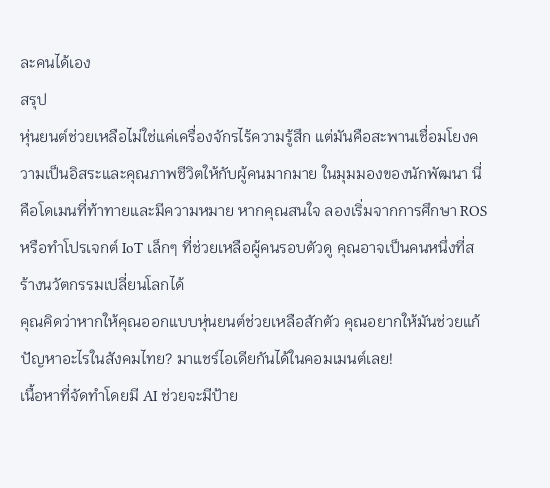ละคนได้เอง
สรุป
หุ่นยนต์ช่วยเหลือไม่ใช่แค่เครื่องจักรไร้ความรู้สึก แต่มันคือสะพานเชื่อมโยงความเป็นอิสระและคุณภาพชีวิตให้กับผู้คนมากมาย ในมุมมองของนักพัฒนา นี่คือโดเมนที่ท้าทายและมีความหมาย หากคุณสนใจ ลองเริ่มจากการศึกษา ROS หรือทำโปรเจกต์ IoT เล็กๆ ที่ช่วยเหลือผู้คนรอบตัวดู คุณอาจเป็นคนหนึ่งที่สร้างนวัตกรรมเปลี่ยนโลกได้
คุณคิดว่าหากให้คุณออกแบบหุ่นยนต์ช่วยเหลือสักตัว คุณอยากให้มันช่วยแก้ปัญหาอะไรในสังคมไทย? มาแชร์ไอเดียกันได้ในคอมเมนต์เลย!
เนื้อหาที่จัดทำโดยมี AI ช่วยจะมีป้าย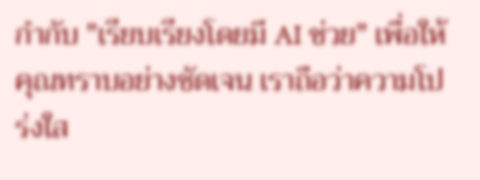กำกับ "เรียบเรียงโดยมี AI ช่วย" เพื่อให้คุณทราบอย่างชัดเจน เราถือว่าความโปร่งใส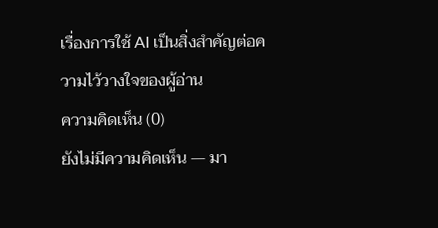เรื่องการใช้ AI เป็นสิ่งสำคัญต่อความไว้วางใจของผู้อ่าน
ความคิดเห็น (0)
ยังไม่มีความคิดเห็น — มา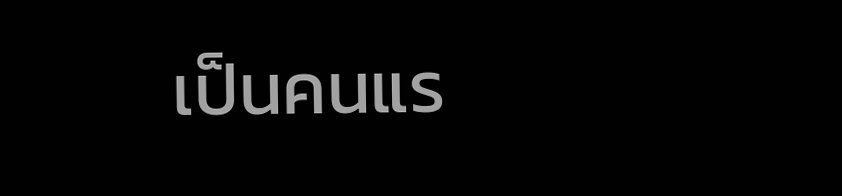เป็นคนแร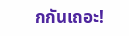กกันเถอะ!